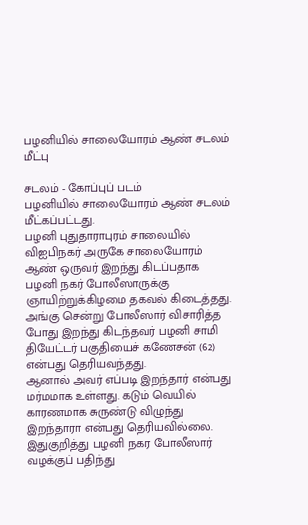பழனியில் சாலையோரம் ஆண் சடலம் மீட்பு

சடலம் - கோப்புப் படம்
பழனியில் சாலையோரம் ஆண் சடலம் மீட்கப்பட்டது.
பழனி புதுதாராபுரம் சாலையில் விஐபிநகர் அருகே சாலையோரம் ஆண் ஒருவர் இறந்து கிடப்பதாக பழனி நகர் போலீஸாருக்கு ஞாயிற்றுக்கிழமை தகவல் கிடைத்தது.
அங்கு சென்று போலீஸார் விசாரித்த போது இறந்து கிடந்தவர் பழனி சாமி தியேட்டர் பகுதியைச் கணேசன் (62) என்பது தெரியவந்தது.
ஆனால் அவர் எப்படி இறந்தார் என்பது மர்மமாக உள்ளது. கடும் வெயில் காரணமாக சுருண்டு விழுந்து இறந்தாரா என்பது தெரியவில்லை. இதுகுறித்து பழனி நகர போலீஸார் வழக்குப் பதிந்து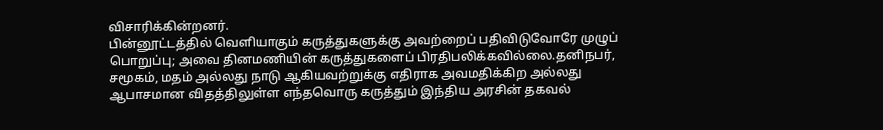விசாரிக்கின்றனர்.
பின்னூட்டத்தில் வெளியாகும் கருத்துகளுக்கு அவற்றைப் பதிவிடுவோரே முழுப் பொறுப்பு; அவை தினமணியின் கருத்துகளைப் பிரதிபலிக்கவில்லை.தனிநபர், சமூகம், மதம் அல்லது நாடு ஆகியவற்றுக்கு எதிராக அவமதிக்கிற அல்லது ஆபாசமான விதத்திலுள்ள எந்தவொரு கருத்தும் இந்திய அரசின் தகவல்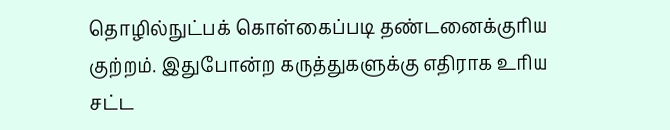தொழில்நுட்பக் கொள்கைப்படி தண்டனைக்குரிய குற்றம். இதுபோன்ற கருத்துகளுக்கு எதிராக உரிய சட்ட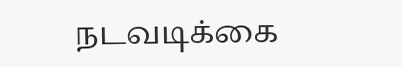நடவடிக்கை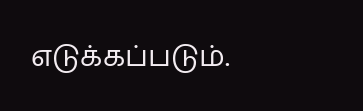எடுக்கப்படும்.